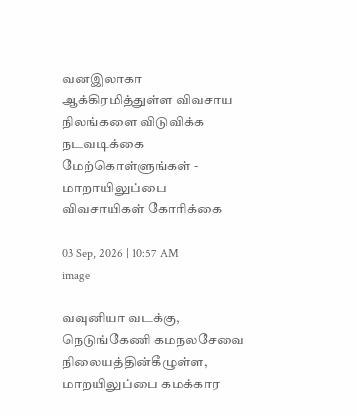வனஇலாகா ஆக்கிரமித்துள்ள விவசாய நிலங்களை விடுவிக்க நடவடிக்கை மேற்கொள்ளுங்கள் - மாறாயிலுப்பை விவசாயிகள் கோரிக்கை

03 Sep, 2026 | 10:57 AM
image

வவுனியா வடக்கு, நெடுங்கேணி கமநலசேவை நிலையத்தின்கீழுள்ள, மாறயிலுப்பை கமக்கார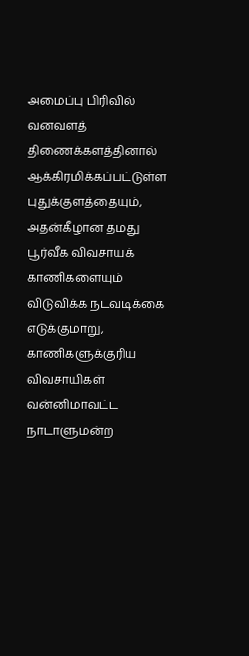அமைப்பு பிரிவில் வனவளத் திணைக்களத்தினால் ஆக்கிரமிக்கப்பட்டுள்ள புதுக்குளத்தையும், அதன்கீழான தமது பூர்வீக விவசாயக் காணிகளையும் விடுவிக்க நடவடிக்கை எடுக்குமாறு, காணிகளுக்குரிய விவசாயிகள் வன்னிமாவட்ட நாடாளுமன்ற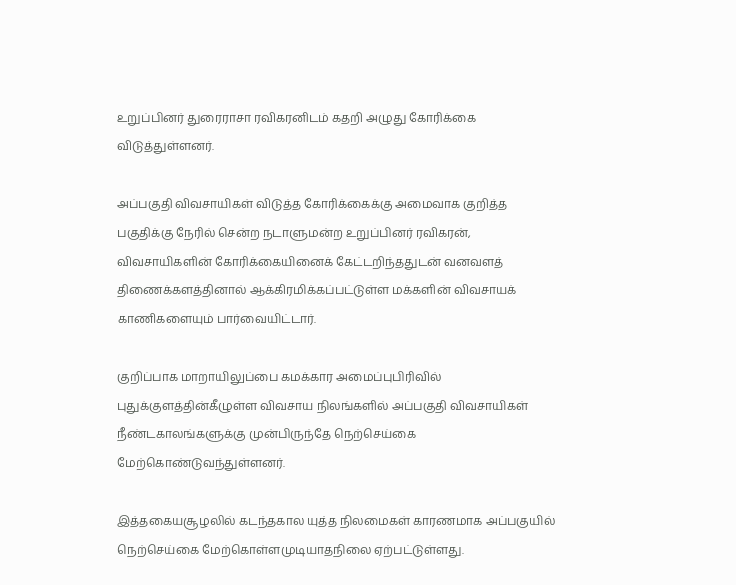உறுப்பினர் துரைராசா ரவிகரனிடம் கதறி அழுது கோரிக்கை விடுத்துள்ளனர்.

அப்பகுதி விவசாயிகள் விடுத்த கோரிக்கைக்கு அமைவாக குறித்த பகுதிக்கு நேரில் சென்ற நடாளுமன்ற உறுப்பினர் ரவிகரன், விவசாயிகளின் கோரிக்கையினைக் கேட்டறிந்ததுடன் வனவளத் திணைக்களத்தினால் ஆக்கிரமிக்கப்பட்டுள்ள மக்களின் விவசாயக் காணிகளையும் பார்வையிட்டார்.

குறிப்பாக மாறாயிலுப்பை கமக்கார அமைப்புபிரிவில் புதுக்குளத்தின்கீழுள்ள விவசாய நிலங்களில் அப்பகுதி விவசாயிகள் நீண்டகாலங்களுக்கு முன்பிருந்தே நெற்செய்கை மேற்கொண்டுவந்துள்ளனர்.

இத்தகையசூழலில் கடந்தகால யுத்த நிலமைகள் காரணமாக அப்பகுயில் நெற்செய்கை மேற்கொள்ளமுடியாதநிலை ஏற்பட்டுள்ளது.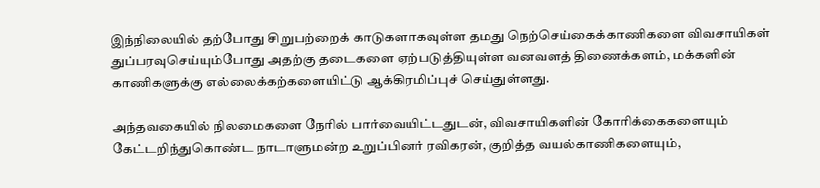இந்நிலையில் தற்போது சிறுபற்றைக் காடுகளாகவுள்ள தமது நெற்செய்கைக்காணிகளை விவசாயிகள் துப்பரவுசெய்யும்போது அதற்கு தடைகளை ஏற்படுத்தியுள்ள வனவளத் திணைக்களம், மக்களின் காணிகளுக்கு எல்லைக்கற்களையிட்டு ஆக்கிரமிப்புச் செய்துள்ளது.

அந்தவகையில் நிலமைகளை நேரில் பார்வையிட்டதுடன், விவசாயிகளின் கோரிக்கைகளையும் கேட்டறிந்துகொண்ட நாடாளுமன்ற உறுப்பினர் ரவிகரன், குறித்த வயல்காணிகளையும்,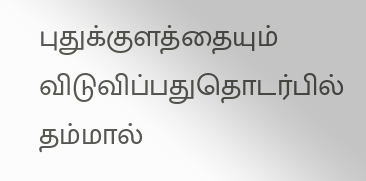புதுக்குளத்தையும் விடுவிப்பதுதொடர்பில் தம்மால்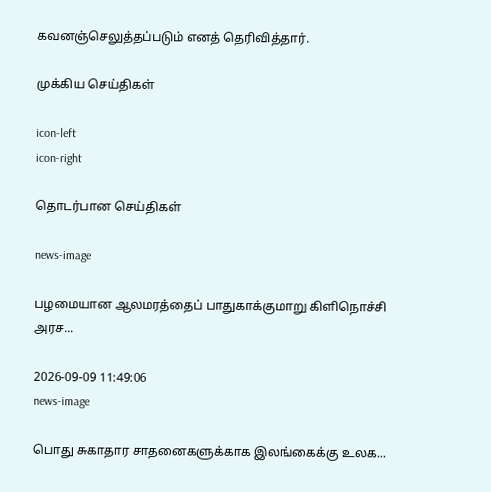கவனஞ்செலுத்தப்படும் எனத் தெரிவித்தார்.

முக்கிய செய்திகள்

icon-left
icon-right

தொடர்பான செய்திகள்

news-image

பழமையான ஆலமரத்தைப் பாதுகாக்குமாறு கிளிநொச்சி அரச...

2026-09-09 11:49:06
news-image

பொது சுகாதார சாதனைகளுக்காக இலங்கைக்கு உலக...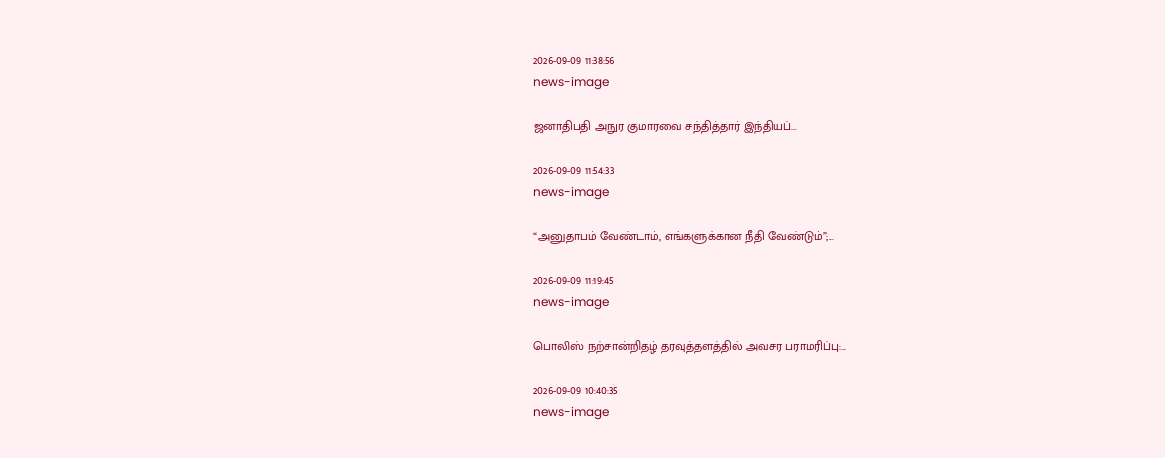2026-09-09 11:38:56
news-image

ஜனாதிபதி அநுர குமாரவை சந்தித்தார் இந்தியப்...

2026-09-09 11:54:33
news-image

“அனுதாபம் வேண்டாம், எங்களுக்கான நீதி வேண்டும்”;...

2026-09-09 11:19:45
news-image

பொலிஸ் நற்சான்றிதழ் தரவுத்தளத்தில் அவசர பராமரிப்பு:...

2026-09-09 10:40:35
news-image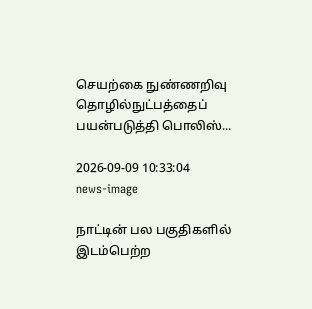செயற்கை நுண்ணறிவு தொழில்நுட்பத்தைப் பயன்படுத்தி பொலிஸ்...

2026-09-09 10:33:04
news-image

நாட்டின் பல பகுதிகளில் இடம்பெற்ற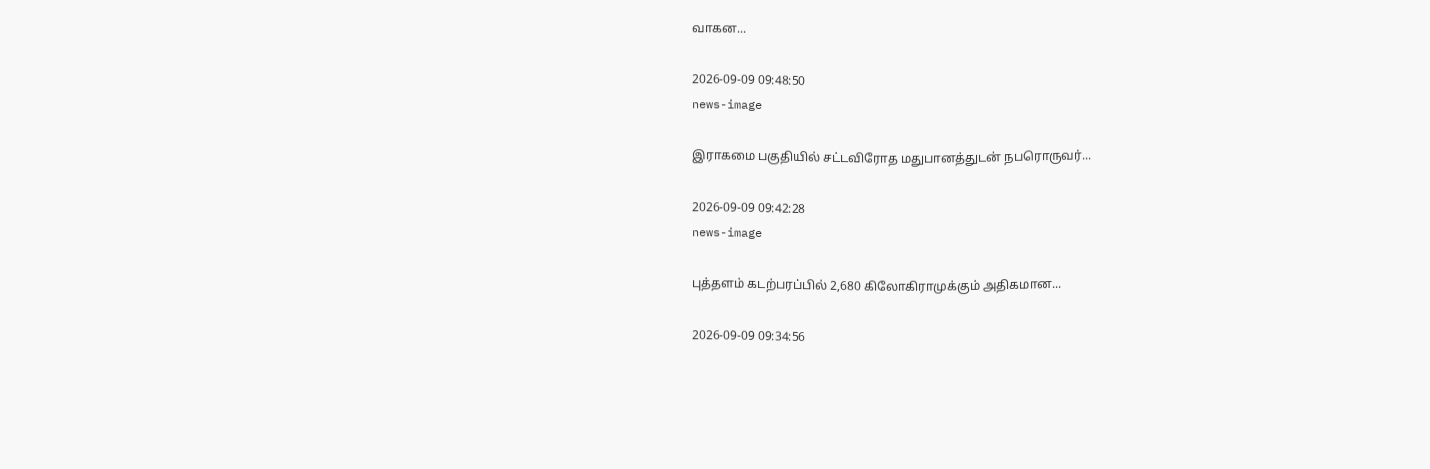வாகன...

2026-09-09 09:48:50
news-image

இராகமை பகுதியில் சட்டவிரோத மதுபானத்துடன் நபரொருவர்...

2026-09-09 09:42:28
news-image

புத்தளம் கடற்பரப்பில் 2,680 கிலோகிராமுக்கும் அதிகமான...

2026-09-09 09:34:56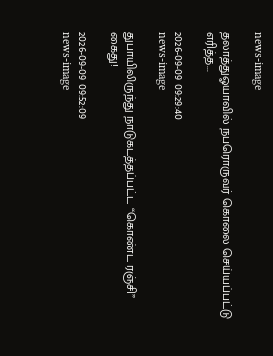news-image

தலாத்துஓயாவில் நபரொருவர் கொலை செய்யப்பட்டு எரித்த...

2026-09-09 09:29:40
news-image

துபாயிலிருந்து நாடுகடத்தப்பட்ட “கொண்ட ரஞ்சி” கைது!

2026-09-09 09:52:09
news-image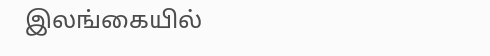இலங்கையில்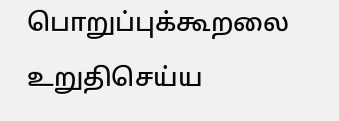பொறுப்புக்கூறலை உறுதிசெய்ய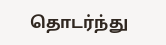தொடர்ந்து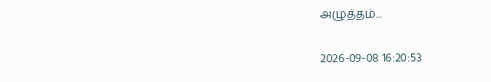அழுத்தம்...

2026-09-08 16:20:53